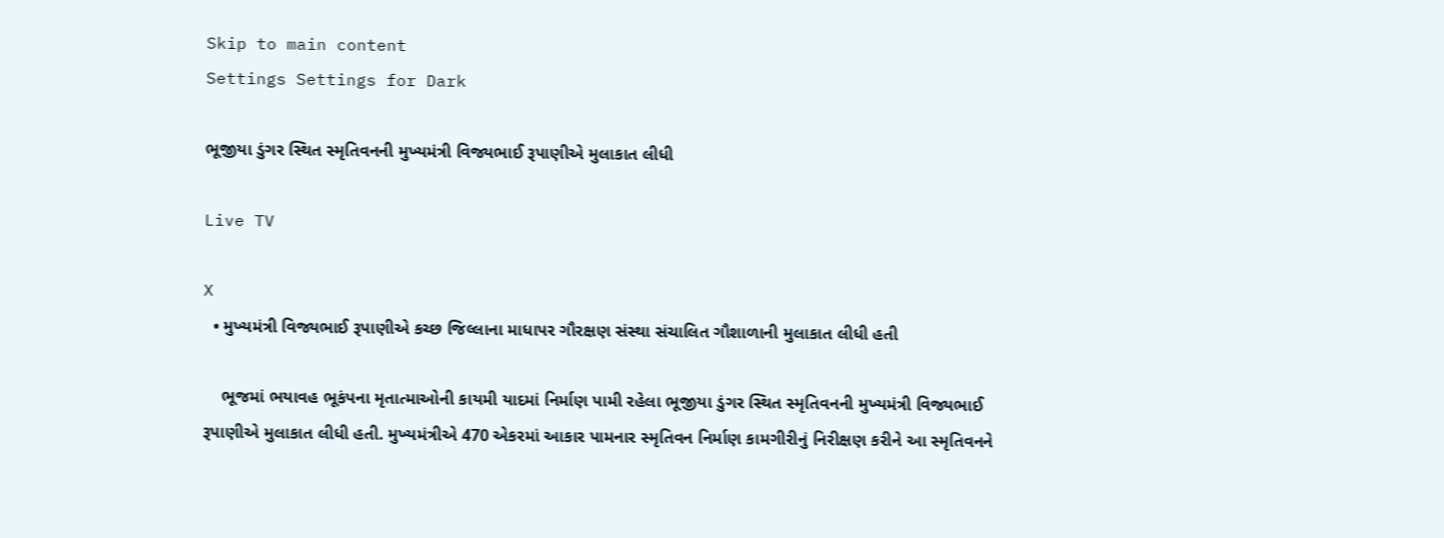Skip to main content
Settings Settings for Dark

ભૂજીયા ડુંગર સ્થિત સ્મૃતિવનની મુખ્યમંત્રી વિજ્યભાઈ રૂપાણીએ મુલાકાત લીધી

Live TV

X
  • મુખ્યમંત્રી વિજ્યભાઈ રૂપાણીએ કચ્છ જિલ્લાના માધાપર ગૌરક્ષણ સંસ્થા સંચાલિત ગૌશાળાની મુલાકાત લીધી હતી

    ભૂજમાં ભયાવહ ભૂકંપના મૃતાત્માઓની કાયમી યાદમાં નિર્માણ પામી રહેલા ભૂજીયા ડુંગર સ્થિત સ્મૃતિવનની મુખ્યમંત્રી વિજ્યભાઈ રૂપાણીએ મુલાકાત લીધી હતી. મુખ્યમંત્રીએ 470 એકરમાં આકાર પામનાર સ્મૃતિવન નિર્માણ કામગીરીનું નિરીક્ષણ કરીને આ સ્મૃતિવનને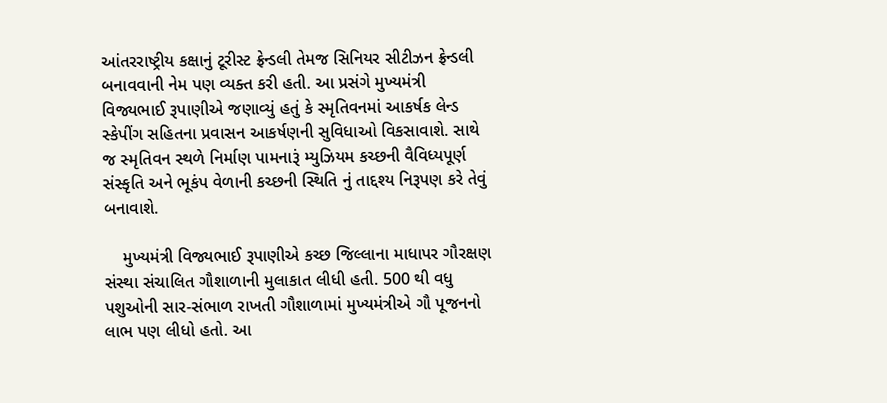આંતરરાષ્ટ્રીય કક્ષાનું ટૂરીસ્ટ ફ્રેન્ડલી તેમજ સિનિયર સીટીઝન ફ્રેન્ડલી બનાવવાની નેમ પણ વ્યક્ત કરી હતી. આ પ્રસંગે મુખ્યમંત્રી વિજ્યભાઈ રૂપાણીએ જણાવ્યું હતું કે સ્મૃતિવનમાં આકર્ષક લેન્ડ સ્કેપીંગ સહિતના પ્રવાસન આકર્ષણની સુવિધાઓ વિકસાવાશે. સાથે જ સ્મૃતિવન સ્થળે નિર્માણ પામનારૂં મ્યુઝિયમ કચ્છની વૈવિધ્યપૂર્ણ સંસ્કૃતિ અને ભૂકંપ વેળાની કચ્છની સ્થિતિ નું તાદ્દશ્ય નિરૂપણ કરે તેવું બનાવાશે.

    મુખ્યમંત્રી વિજ્યભાઈ રૂપાણીએ કચ્છ જિલ્લાના માધાપર ગૌરક્ષણ સંસ્થા સંચાલિત ગૌશાળાની મુલાકાત લીધી હતી. 500 થી વધુ પશુઓની સાર-સંભાળ રાખતી ગૌશાળામાં મુખ્યમંત્રીએ ગૌ પૂજનનો લાભ પણ લીધો હતો. આ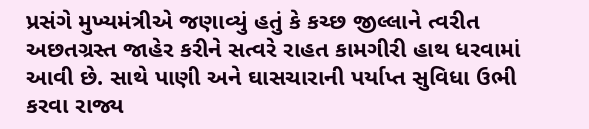પ્રસંગે મુખ્યમંત્રીએ જણાવ્યું હતું કે કચ્છ જીલ્લાને ત્વરીત અછતગ્રસ્ત જાહેર કરીને સત્વરે રાહત કામગીરી હાથ ધરવામાં આવી છે. સાથે પાણી અને ઘાસચારાની પર્યાપ્ત સુવિધા ઉભી કરવા રાજ્ય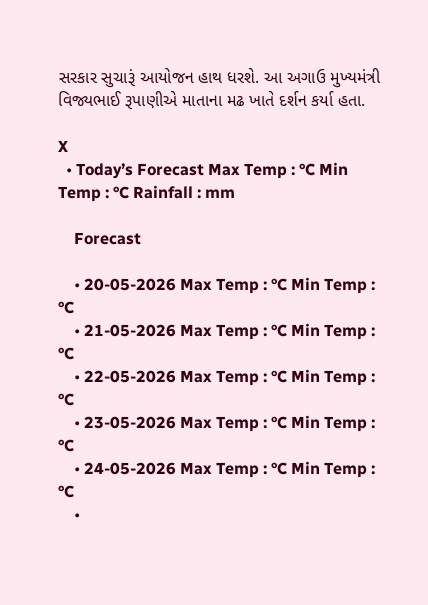સરકાર સુચારૂં આયોજન હાથ ધરશે. આ અગાઉ મુખ્યમંત્રી વિજ્યભાઈ રૂપાણીએ માતાના મઢ ખાતે દર્શન કર્યા હતા.

X
  • Today’s Forecast Max Temp : °C Min Temp : °C Rainfall : mm

    Forecast

    • 20-05-2026 Max Temp : °C Min Temp : °C
    • 21-05-2026 Max Temp : °C Min Temp : °C
    • 22-05-2026 Max Temp : °C Min Temp : °C
    • 23-05-2026 Max Temp : °C Min Temp : °C
    • 24-05-2026 Max Temp : °C Min Temp : °C
    •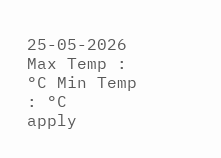25-05-2026 Max Temp : °C Min Temp : °C
apply